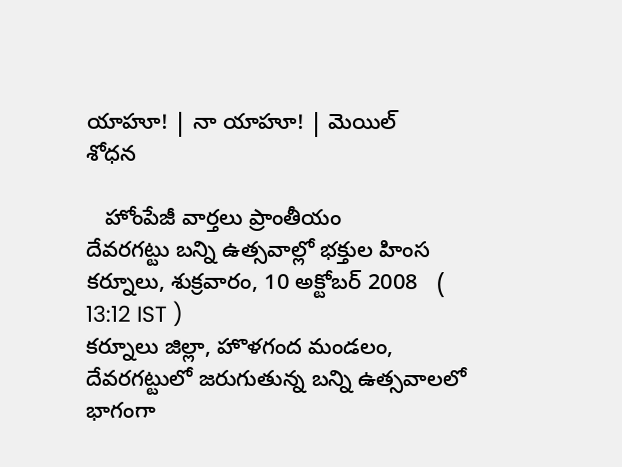యాహూ! | నా యాహూ! | మెయిల్
శోధన

   హోంపేజీ వార్తలు ప్రాంతీయం
దేవరగట్టు బన్ని ఉత్సవాల్లో భక్తుల హింస
కర్నూలు, శుక్రవారం, 10 అక్టోబర్ 2008   ( 13:12 IST )
కర్నూలు జిల్లా, హొళగంద మండలం, దేవరగట్టులో జరుగుతున్న బన్ని ఉత్సవాలలో భాగంగా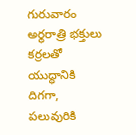గురువారం అర్థరాత్రి భక్తులు కర్రలతో యుద్ధానికి దిగగా, పలువురికి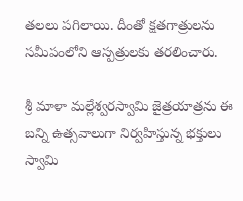తలలు పగిలాయి. దీంతో క్షతగాత్రులను సమీపంలోని ఆస్పత్రులకు తరలించారు.

శ్రీ మాళా మల్లేశ్వరస్వామి జైత్రయాత్రను ఈ బన్ని ఉత్సవాలుగా నిర్వహిస్తున్న భక్తులు స్వామి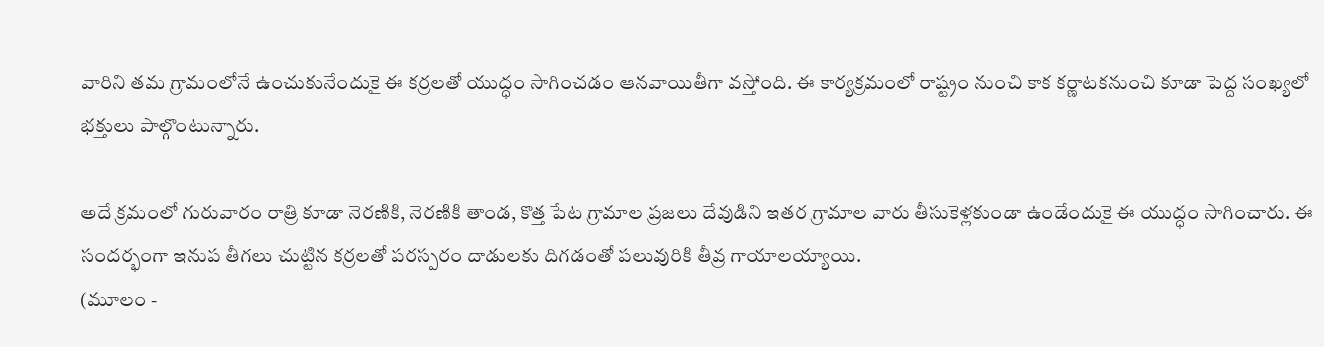వారిని తమ గ్రామంలోనే ఉంచుకునేందుకై ఈ కర్రలతో యుద్ధం సాగించడం ఆనవాయితీగా వస్తోంది. ఈ కార్యక్రమంలో రాష్ట్రం నుంచి కాక కర్ణాటకనుంచి కూడా పెద్ద సంఖ్యలో భక్తులు పాల్గొంటున్నారు.

అదే క్రమంలో గురువారం రాత్రి కూడా నెరణికి, నెరణికి తాండ, కొత్త పేట గ్రామాల ప్రజలు దేవుడిని ఇతర గ్రామాల వారు తీసుకెళ్లకుండా ఉండేందుకై ఈ యుద్ధం సాగించారు. ఈ సందర్భంగా ఇనుప తీగలు చుట్టిన కర్రలతో పరస్పరం దాడులకు దిగడంతో పలువురికి తీవ్ర గాయాలయ్యాయి.
(మూలం -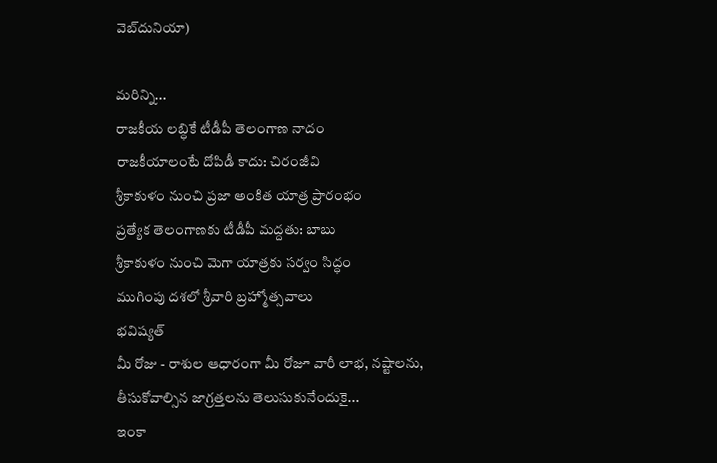వెబ్‌దునియా)

మరిన్ని...
రాజకీయ లబ్ధికే టీడీపీ తెలంగాణ నాదం
రాజకీయాలంటే దోపిడీ కాదు: చిరంజీవి
శ్రీకాకుళం నుంచి ప్రజా అంకిత యాత్ర ప్రారంభం
ప్రత్యేక తెలంగాణకు టీడీపీ మద్దతు: బాబు
శ్రీకాకుళం నుంచి మెగా యాత్రకు సర్వం సిద్ధం
ముగింపు దశలో శ్రీవారి బ్రహ్మోత్సవాలు
భవిష్యత్
మీ రోజు - రాశుల ఆధారంగా మీ రోజూ వారీ లాభ, నష్టాలను, తీసుకోవాల్సిన జాగ్రత్తలను తెలుసుకునేందుకై...
ఇంకా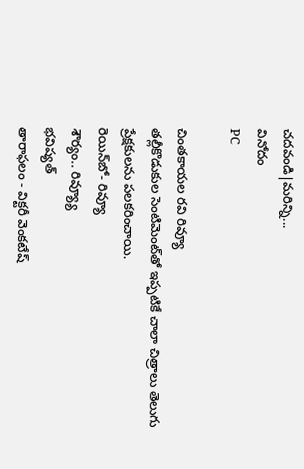చదవండి|మరిన్ని...
వినోదం
PC

చింతకాయల రవి రివ్యూ
తల్లీకొడుకుల సెంటిమెంట్‌తో ఇప్పటికే చాలా చిత్రాలు తెలుగు ప్రేక్షకులను పలకరించాయి.
రెయిన్‌బో- రివ్యూ
శౌర్యం.. రివ్య్యూ
భవిష్యత్
తారాఫలం - విక్టరీ వెంకటేష్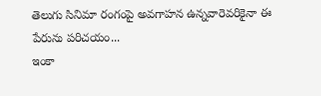తెలుగు సినిమా రంగంపై అవగాహన ఉన్నవారెవరికైనా ఈ పేరును పరిచయం...
ఇంకా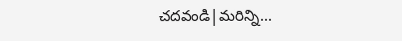చదవండి|మరిన్ని...